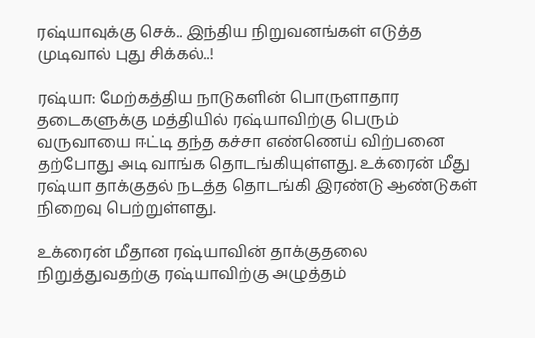ரஷ்யாவுக்கு செக்.. இந்திய நிறுவனங்கள் எடுத்த முடிவால் புது சிக்கல்..!

ரஷ்யா: மேற்கத்திய நாடுகளின் பொருளாதார தடைகளுக்கு மத்தியில் ரஷ்யாவிற்கு பெரும் வருவாயை ஈட்டி தந்த கச்சா எண்ணெய் விற்பனை தற்போது அடி வாங்க தொடங்கியுள்ளது. உக்ரைன் மீது ரஷ்யா தாக்குதல் நடத்த தொடங்கி இரண்டு ஆண்டுகள் நிறைவு பெற்றுள்ளது.

உக்ரைன் மீதான ரஷ்யாவின் தாக்குதலை நிறுத்துவதற்கு ரஷ்யாவிற்கு அழுத்தம்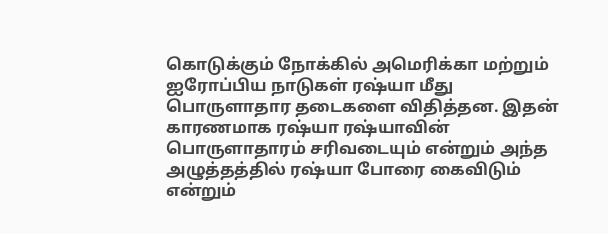கொடுக்கும் நோக்கில் அமெரிக்கா மற்றும் ஐரோப்பிய நாடுகள் ரஷ்யா மீது பொருளாதார தடைகளை விதித்தன. இதன் காரணமாக ரஷ்யா ரஷ்யாவின் பொருளாதாரம் சரிவடையும் என்றும் அந்த அழுத்தத்தில் ரஷ்யா போரை கைவிடும் என்றும்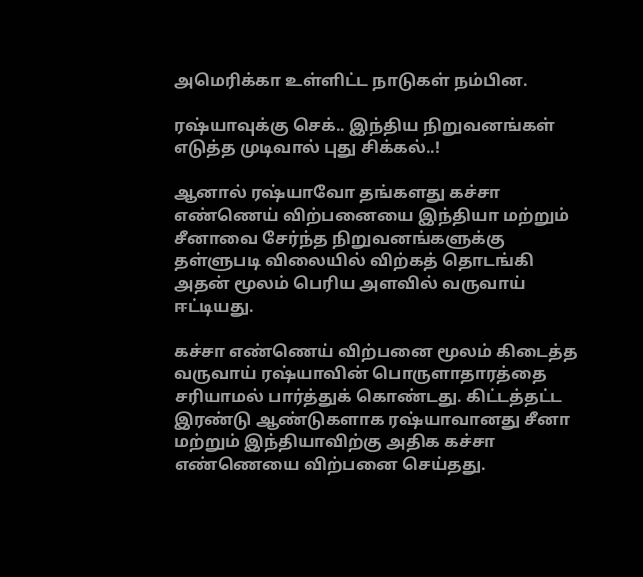அமெரிக்கா உள்ளிட்ட நாடுகள் நம்பின.

ரஷ்யாவுக்கு செக்.. இந்திய நிறுவனங்கள் எடுத்த முடிவால் புது சிக்கல்..!

ஆனால் ரஷ்யாவோ தங்களது கச்சா எண்ணெய் விற்பனையை இந்தியா மற்றும் சீனாவை சேர்ந்த நிறுவனங்களுக்கு தள்ளுபடி விலையில் விற்கத் தொடங்கி அதன் மூலம் பெரிய அளவில் வருவாய் ஈட்டியது.

கச்சா எண்ணெய் விற்பனை மூலம் கிடைத்த வருவாய் ரஷ்யாவின் பொருளாதாரத்தை சரியாமல் பார்த்துக் கொண்டது. கிட்டத்தட்ட இரண்டு ஆண்டுகளாக ரஷ்யாவானது சீனா மற்றும் இந்தியாவிற்கு அதிக கச்சா எண்ணெயை விற்பனை செய்தது.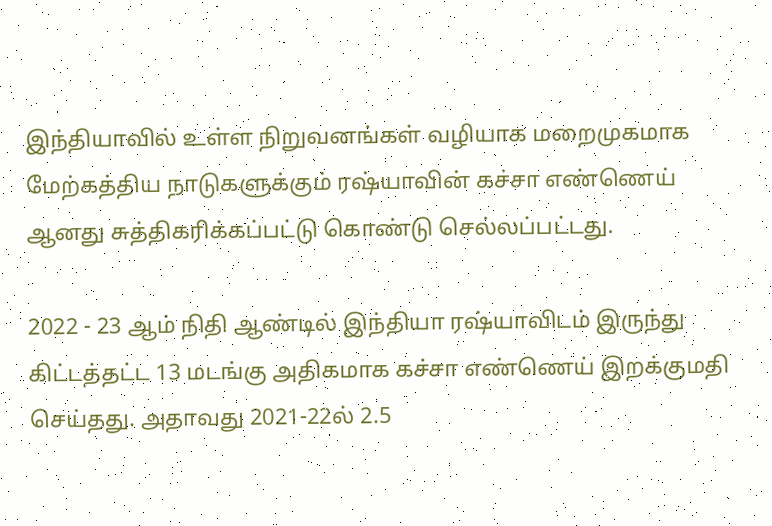இந்தியாவில் உள்ள நிறுவனங்கள் வழியாக மறைமுகமாக மேற்கத்திய நாடுகளுக்கும் ரஷ்யாவின் கச்சா எண்ணெய் ஆனது சுத்திகரிக்கப்பட்டு கொண்டு செல்லப்பட்டது.

2022 - 23 ஆம் நிதி ஆண்டில் இந்தியா ரஷ்யாவிடம் இருந்து கிட்டத்தட்ட 13 மடங்கு அதிகமாக கச்சா எண்ணெய் இறக்குமதி செய்தது. அதாவது 2021-22ல் 2.5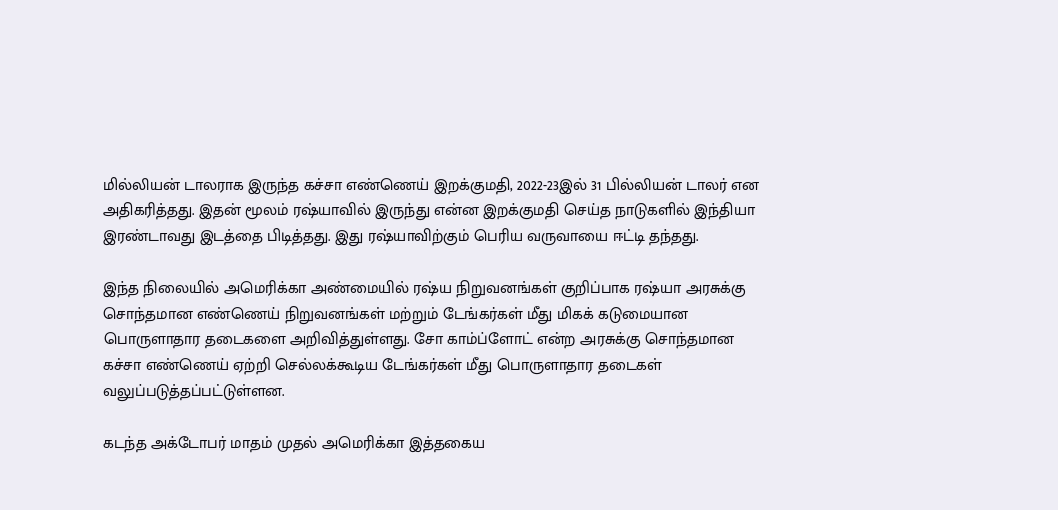மில்லியன் டாலராக இருந்த கச்சா எண்ணெய் இறக்குமதி, 2022-23இல் 31 பில்லியன் டாலர் என அதிகரித்தது. இதன் மூலம் ரஷ்யாவில் இருந்து என்ன இறக்குமதி செய்த நாடுகளில் இந்தியா இரண்டாவது இடத்தை பிடித்தது. இது ரஷ்யாவிற்கும் பெரிய வருவாயை ஈட்டி தந்தது.

இந்த நிலையில் அமெரிக்கா அண்மையில் ரஷ்ய நிறுவனங்கள் குறிப்பாக ரஷ்யா அரசுக்கு சொந்தமான எண்ணெய் நிறுவனங்கள் மற்றும் டேங்கர்கள் மீது மிகக் கடுமையான பொருளாதார தடைகளை அறிவித்துள்ளது. சோ காம்ப்ளோட் என்ற அரசுக்கு சொந்தமான கச்சா எண்ணெய் ஏற்றி செல்லக்கூடிய டேங்கர்கள் மீது பொருளாதார தடைகள் வலுப்படுத்தப்பட்டுள்ளன.

கடந்த அக்டோபர் மாதம் முதல் அமெரிக்கா இத்தகைய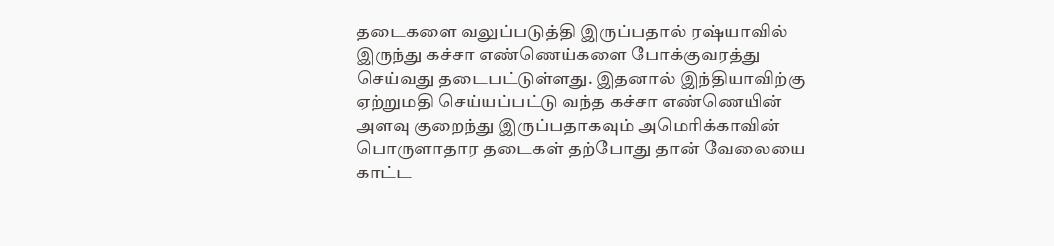தடைகளை வலுப்படுத்தி இருப்பதால் ரஷ்யாவில் இருந்து கச்சா எண்ணெய்களை போக்குவரத்து செய்வது தடைபட்டுள்ளது. இதனால் இந்தியாவிற்கு ஏற்றுமதி செய்யப்பட்டு வந்த கச்சா எண்ணெயின் அளவு குறைந்து இருப்பதாகவும் அமெரிக்காவின் பொருளாதார தடைகள் தற்போது தான் வேலையை காட்ட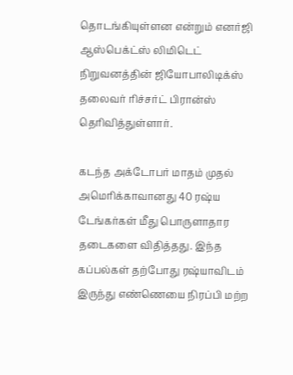தொடங்கியுள்ளன என்றும் எனர்ஜி ஆஸ்பெக்ட்ஸ் லிமிடெட் நிறுவனத்தின் ஜியோபாலிடிக்ஸ் தலைவர் ரிச்சர்ட் பிரான்ஸ் தெரிவித்துள்ளார்.

கடந்த அக்டோபர் மாதம் முதல் அமெரிக்காவானது 40 ரஷ்ய டேங்கர்கள் மீது பொருளாதார தடைகளை விதித்தது. இந்த கப்பல்கள் தற்போது ரஷ்யாவிடம் இருந்து எண்ணெயை நிரப்பி மற்ற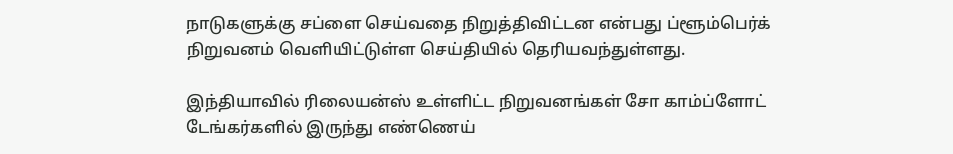நாடுகளுக்கு சப்ளை செய்வதை நிறுத்திவிட்டன என்பது ப்ளூம்பெர்க் நிறுவனம் வெளியிட்டுள்ள செய்தியில் தெரியவந்துள்ளது.

இந்தியாவில் ரிலையன்ஸ் உள்ளிட்ட நிறுவனங்கள் சோ காம்ப்ளோட் டேங்கர்களில் இருந்து எண்ணெய்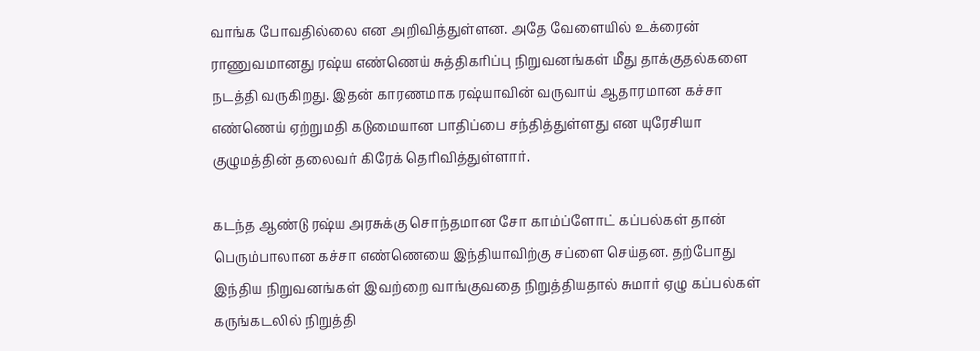வாங்க போவதில்லை என அறிவித்துள்ளன. அதே வேளையில் உக்ரைன் ராணுவமானது ரஷ்ய எண்ணெய் சுத்திகரிப்பு நிறுவனங்கள் மீது தாக்குதல்களை நடத்தி வருகிறது. இதன் காரணமாக ரஷ்யாவின் வருவாய் ஆதாரமான கச்சா எண்ணெய் ஏற்றுமதி கடுமையான பாதிப்பை சந்தித்துள்ளது என யுரேசியா குழுமத்தின் தலைவர் கிரேக் தெரிவித்துள்ளார்.

கடந்த ஆண்டு ரஷ்ய அரசுக்கு சொந்தமான சோ காம்ப்ளோட் கப்பல்கள் தான் பெரும்பாலான கச்சா எண்ணெயை இந்தியாவிற்கு சப்ளை செய்தன. தற்போது இந்திய நிறுவனங்கள் இவற்றை வாங்குவதை நிறுத்தியதால் சுமார் ஏழு கப்பல்கள் கருங்கடலில் நிறுத்தி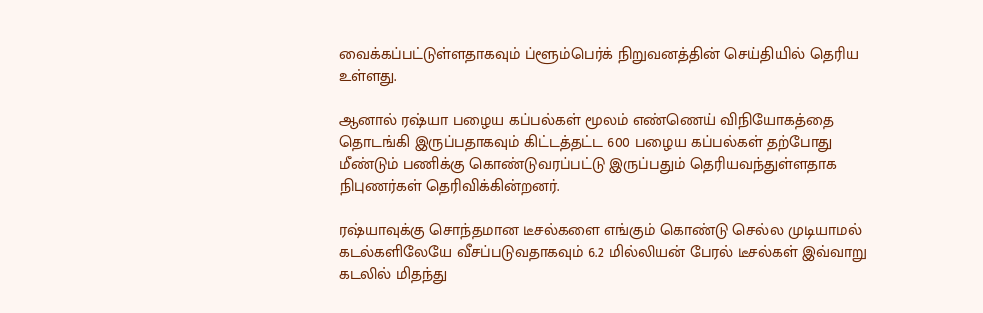வைக்கப்பட்டுள்ளதாகவும் ப்ளூம்பெர்க் நிறுவனத்தின் செய்தியில் தெரிய உள்ளது.

ஆனால் ரஷ்யா பழைய கப்பல்கள் மூலம் எண்ணெய் விநியோகத்தை தொடங்கி இருப்பதாகவும் கிட்டத்தட்ட 600 பழைய கப்பல்கள் தற்போது மீண்டும் பணிக்கு கொண்டுவரப்பட்டு இருப்பதும் தெரியவந்துள்ளதாக நிபுணர்கள் தெரிவிக்கின்றனர்.

ரஷ்யாவுக்கு சொந்தமான டீசல்களை எங்கும் கொண்டு செல்ல முடியாமல் கடல்களிலேயே வீசப்படுவதாகவும் 6.2 மில்லியன் பேரல் டீசல்கள் இவ்வாறு கடலில் மிதந்து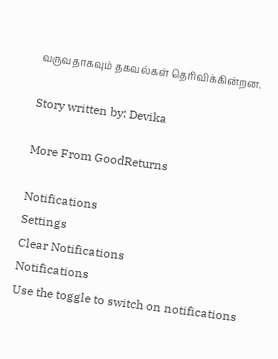வருவதாகவும் தகவல்கள் தெரிவிக்கின்றன.

Story written by: Devika

More From GoodReturns

Notifications
Settings
Clear Notifications
Notifications
Use the toggle to switch on notifications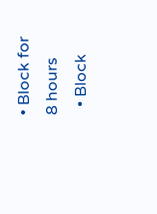• Block for 8 hours
  • Block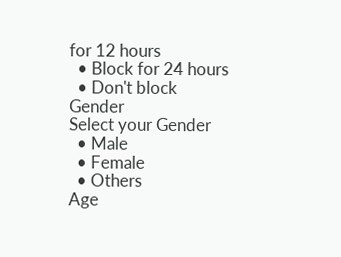for 12 hours
  • Block for 24 hours
  • Don't block
Gender
Select your Gender
  • Male
  • Female
  • Others
Age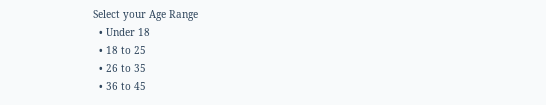Select your Age Range
  • Under 18
  • 18 to 25
  • 26 to 35
  • 36 to 45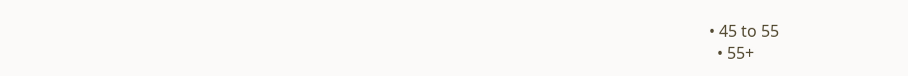• 45 to 55
  • 55+